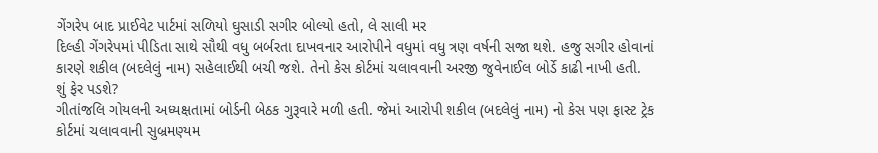ગેંગરેપ બાદ પ્રાઈવેટ પાર્ટમાં સળિયો ઘુસાડી સગીર બોલ્યો હતો, લે સાલી મર
દિલ્હી ગેંગરેપમાં પીડિતા સાથે સૌથી વધુ બર્બરતા દાખવનાર આરોપીને વધુમાં વધુ ત્રણ વર્ષની સજા થશે. હજુ સગીર હોવાનાં કારણે શકીલ (બદલેલું નામ) સહેલાઈથી બચી જશે. તેનો કેસ કોર્ટમાં ચલાવવાની અરજી જુવેનાઈલ બોર્ડે કાઢી નાખી હતી.
શું ફેર પડશે?
ગીતાંજલિ ગોયલની અધ્યક્ષતામાં બોર્ડની બેઠક ગુરૂવારે મળી હતી. જેમાં આરોપી શકીલ (બદલેલું નામ) નો કેસ પણ ફાસ્ટ ટ્રેક કોર્ટમાં ચલાવવાની સુબ્રમણ્યમ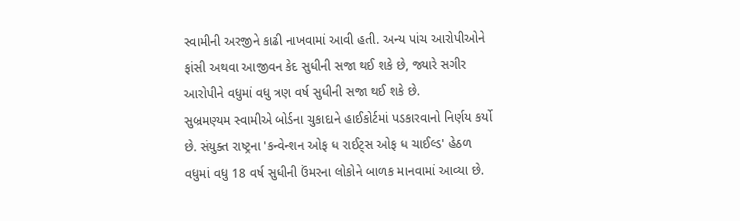સ્વામીની અરજીને કાઢી નાખવામાં આવી હતી. અન્ય પાંચ આરોપીઓને ફાંસી અથવા આજીવન કેદ સુધીની સજા થઈ શકે છે, જ્યારે સગીર આરોપીને વધુમાં વધુ ત્રણ વર્ષ સુધીની સજા થઈ શકે છે.
સુબ્રમણ્યમ સ્વામીએ બોર્ડના ચુકાદાને હાઈકોર્ટમાં પડકારવાનો નિર્ણય કર્યો છે. સંયુક્ત રાષ્ટ્રના 'કન્વેન્શન ઓફ ધ રાઈટ્સ ઓફ ધ ચાઈલ્ડ' હેઠળ વધુમાં વધુ 18 વર્ષ સુધીની ઉંમરના લોકોને બાળક માનવામાં આવ્યા છે.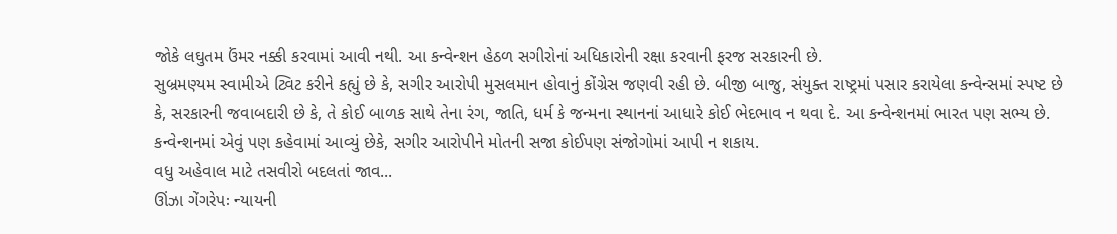જોકે લઘુતમ ઉંમર નક્કી કરવામાં આવી નથી. આ કન્વેન્શન હેઠળ સગીરોનાં અધિકારોની રક્ષા કરવાની ફરજ સરકારની છે.
સુબ્રમણ્યમ સ્વામીએ ટ્વિટ કરીને કહ્યું છે કે, સગીર આરોપી મુસલમાન હોવાનું કોંગ્રેસ જણવી રહી છે. બીજી બાજુ, સંયુક્ત રાષ્ટ્રમાં પસાર કરાયેલા કન્વેન્સમાં સ્પષ્ટ છે કે, સરકારની જવાબદારી છે કે, તે કોઈ બાળક સાથે તેના રંગ, જાતિ, ધર્મ કે જન્મના સ્થાનનાં આધારે કોઈ ભેદભાવ ન થવા દે. આ કન્વેન્શનમાં ભારત પણ સભ્ય છે. કન્વેન્શનમાં એવું પણ કહેવામાં આવ્યું છેકે, સગીર આરોપીને મોતની સજા કોઈપણ સંજોગોમાં આપી ન શકાય.
વધુ અહેવાલ માટે તસવીરો બદલતાં જાવ...
ઊંઝા ગેંગરેપઃ ન્યાયની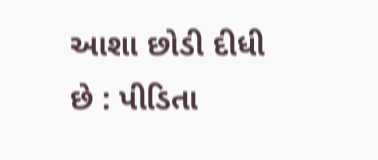આશા છોડી દીધી છે : પીડિતા